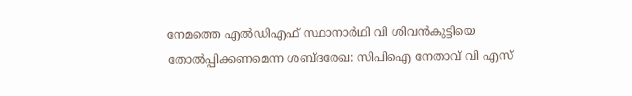നേമത്തെ എല്‍ഡിഎഫ് സ്ഥാനാര്‍ഥി വി ശിവന്‍കുട്ടിയെ തോല്‍പ്പിക്കണമെന്ന ശബ്ദരേഖ: സിപിഐ നേതാവ് വി എസ്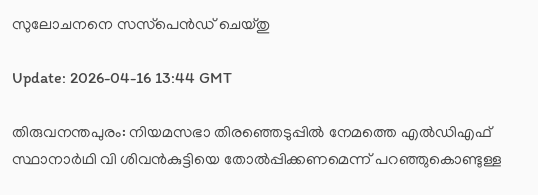സുലോചനനെ സസ്‌പെന്‍ഡ് ചെയ്തു

Update: 2026-04-16 13:44 GMT

തിരുവനന്തപുരം: നിയമസഭാ തിരഞ്ഞെടുപ്പില്‍ നേമത്തെ എല്‍ഡിഎഫ് സ്ഥാനാര്‍ഥി വി ശിവന്‍കുട്ടിയെ തോല്‍പ്പിക്കണമെന്ന് പറഞ്ഞുകൊണ്ടുള്ള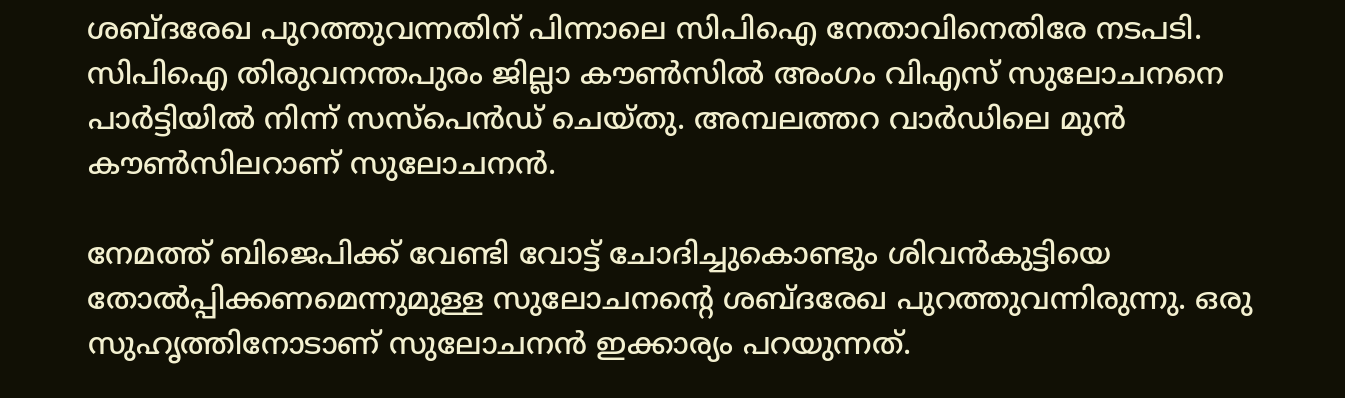ശബ്ദരേഖ പുറത്തുവന്നതിന് പിന്നാലെ സിപിഐ നേതാവിനെതിരേ നടപടി. സിപിഐ തിരുവനന്തപുരം ജില്ലാ കൗണ്‍സില്‍ അംഗം വിഎസ് സുലോചനനെ പാര്‍ട്ടിയില്‍ നിന്ന് സസ്‌പെന്‍ഡ് ചെയ്തു. അമ്പലത്തറ വാര്‍ഡിലെ മുന്‍ കൗണ്‍സിലറാണ് സുലോചനന്‍.

നേമത്ത് ബിജെപിക്ക് വേണ്ടി വോട്ട് ചോദിച്ചുകൊണ്ടും ശിവന്‍കുട്ടിയെ തോല്‍പ്പിക്കണമെന്നുമുള്ള സുലോചനന്റെ ശബ്ദരേഖ പുറത്തുവന്നിരുന്നു. ഒരു സുഹൃത്തിനോടാണ് സുലോചനന്‍ ഇക്കാര്യം പറയുന്നത്.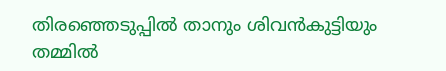തിരഞ്ഞെടുപ്പില്‍ താനും ശിവന്‍കുട്ടിയും തമ്മില്‍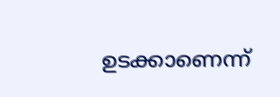ഉടക്കാണെന്ന്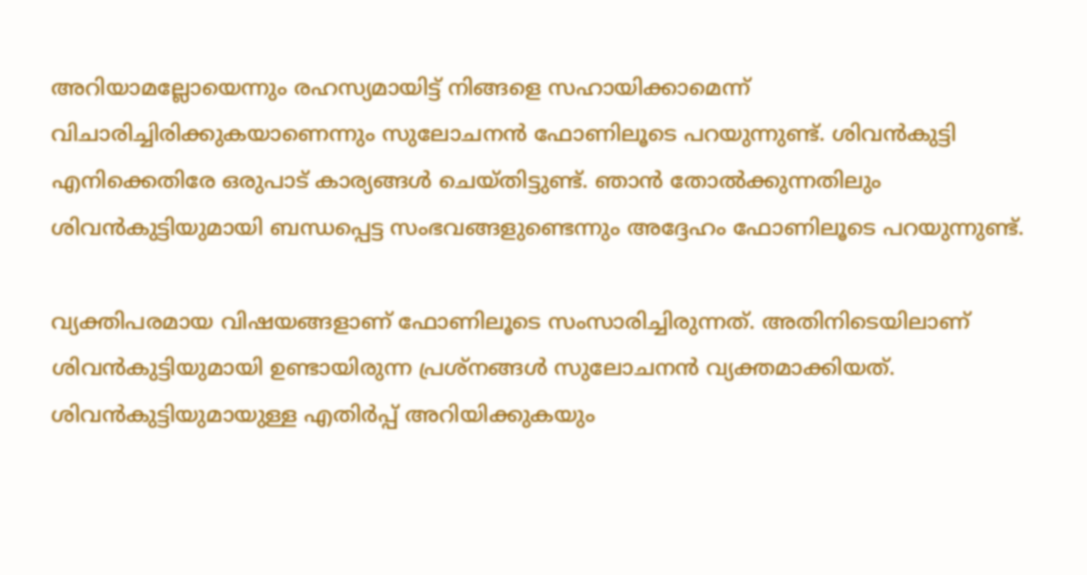അറിയാമല്ലോയെന്നും രഹസ്യമായിട്ട് നിങ്ങളെ സഹായിക്കാമെന്ന് വിചാരിച്ചിരിക്കുകയാണെന്നും സുലോചനന്‍ ഫോണിലൂടെ പറയുന്നുണ്ട്. ശിവന്‍കുട്ടി എനിക്കെതിരേ ഒരുപാട് കാര്യങ്ങള്‍ ചെയ്തിട്ടുണ്ട്. ഞാന്‍ തോല്‍ക്കുന്നതിലും ശിവന്‍കുട്ടിയുമായി ബന്ധപ്പെട്ട സംഭവങ്ങളുണ്ടെന്നും അദ്ദേഹം ഫോണിലൂടെ പറയുന്നുണ്ട്.

വ്യക്തിപരമായ വിഷയങ്ങളാണ് ഫോണിലൂടെ സംസാരിച്ചിരുന്നത്. അതിനിടെയിലാണ് ശിവന്‍കുട്ടിയുമായി ഉണ്ടായിരുന്ന പ്രശ്‌നങ്ങള്‍ സുലോചനന്‍ വ്യക്തമാക്കിയത്. ശിവന്‍കുട്ടിയുമായുള്ള എതിര്‍പ്പ് അറിയിക്കുകയും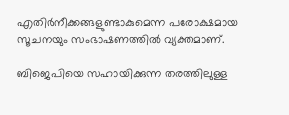എതിര്‍നീക്കങ്ങളുണ്ടാകുമെന്ന പരോക്ഷമായ സൂചനയും സംഭാഷണത്തില്‍ വ്യക്തമാണ്.

ബിജെപിയെ സഹായിക്കുന്ന തരത്തിലുള്ള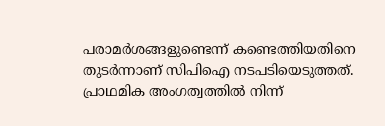പരാമര്‍ശങ്ങളുണ്ടെന്ന് കണ്ടെത്തിയതിനെ തുടര്‍ന്നാണ് സിപിഐ നടപടിയെടുത്തത്. പ്രാഥമിക അംഗത്വത്തില്‍ നിന്ന്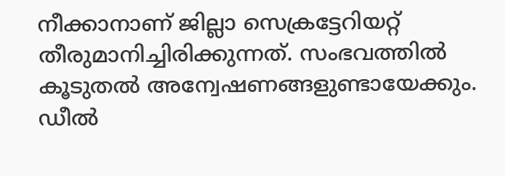നീക്കാനാണ് ജില്ലാ സെക്രട്ടേറിയറ്റ് തീരുമാനിച്ചിരിക്കുന്നത്. സംഭവത്തില്‍ കൂടുതല്‍ അന്വേഷണങ്ങളുണ്ടായേക്കും. ഡീല്‍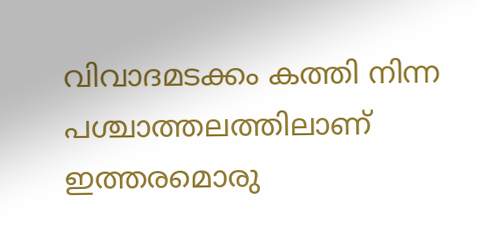വിവാദമടക്കം കത്തി നിന്ന പശ്ചാത്തലത്തിലാണ് ഇത്തരമൊരു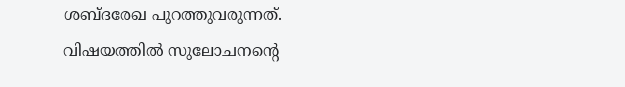ശബ്ദരേഖ പുറത്തുവരുന്നത്. വിഷയത്തില്‍ സുലോചനന്റെ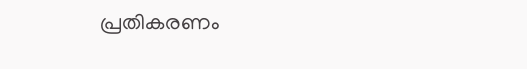പ്രതികരണം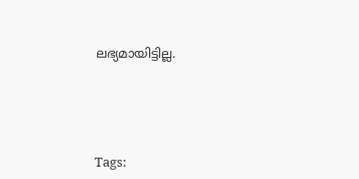ലഭ്യമായിട്ടില്ല.





Tags: